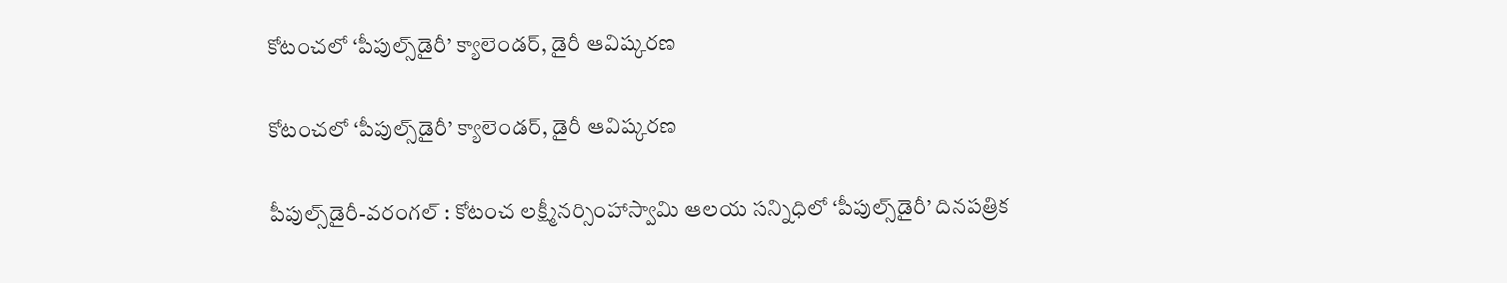కోటంచలో ‘పీపుల్స్‌డైరీ’ క్యాలెండర్‌, డైరీ ఆవిష్కరణ

కోటంచలో ‘పీపుల్స్‌డైరీ’ క్యాలెండర్‌, డైరీ ఆవిష్కరణ

పీపుల్స్‌డైరీ-వరంగల్‌ : కోటంచ లక్ష్మీనర్సింహాస్వామి ఆలయ సన్నిధిలో ‘పీపుల్స్‌డైరీ’ దినపత్రిక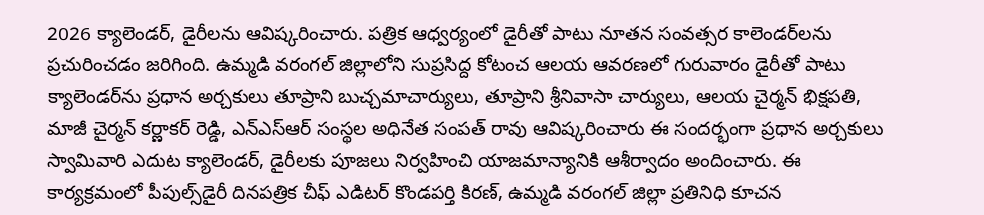2026 క్యాలెండర్‌, డైరీలను ఆవిష్కరించారు. పత్రిక ఆధ్వర్యంలో డైరీతో పాటు నూతన సంవత్సర కాలెండర్‌లను ప్రచురించడం జరిగింది. ఉమ్మడి వరంగల్‌ జిల్లాలోని సుప్రసిద్ద కోటంచ ఆలయ ఆవరణలో గురువారం డైరీతో పాటు క్యాలెండర్‌ను ప్రధాన అర్చకులు తూప్రాని బుచ్చమాచార్యులు, తూప్రాని శ్రీనివాసా చార్యులు, ఆలయ చైర్మన్‌ భిక్షపతి, మాజీ చైర్మన్‌ కర్ణాకర్‌ రెడ్డి, ఎన్‌ఎస్‌ఆర్‌ సంస్థల అధినేత సంపత్‌ రావు ఆవిష్కరించారు ఈ సందర్భంగా ప్రధాన అర్చకులు స్వామివారి ఎదుట క్యాలెండర్‌, డైరీలకు పూజలు నిర్వహించి యాజమాన్యానికి ఆశీర్వాదం అందించారు. ఈ కార్యక్రమంలో పీపుల్స్‌డైరీ దినపత్రిక చీఫ్‌ ఎడిటర్‌ కొండపర్తి కిరణ్‌, ఉమ్మడి వరంగల్‌ జిల్లా ప్రతినిధి కూచన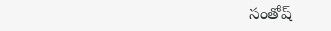సంతోష్‌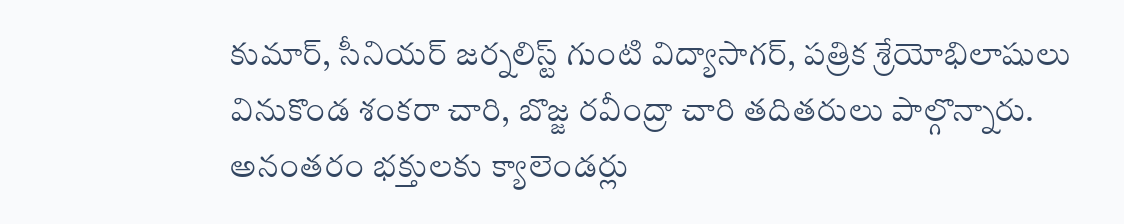కుమార్‌, సీనియర్‌ జర్నలిస్ట్‌ గుంటి విద్యాసాగర్‌, పత్రిక శ్రేయోభిలాషులు వినుకొండ శంకరా చారి, బొజ్జ రవీంద్రా చారి తదితరులు పాల్గొన్నారు. అనంతరం భక్తులకు క్యాలెండర్లు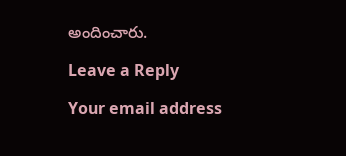అందించారు.

Leave a Reply

Your email address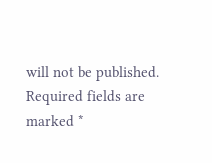will not be published. Required fields are marked *